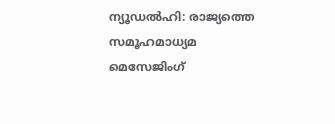ന്യൂഡൽഹി: രാജ്യത്തെ സമൂഹമാധ്യമ മെസേജിംഗ്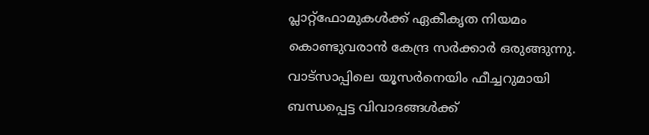പ്ലാറ്റ്ഫോമുകൾക്ക് ഏകീകൃത നിയമം കൊണ്ടുവരാൻ കേന്ദ്ര സർക്കാർ ഒരുങ്ങുന്നു. വാട്സാപ്പിലെ യൂസർനെയിം ഫീച്ചറുമായി ബന്ധപ്പെട്ട വിവാദങ്ങൾക്ക്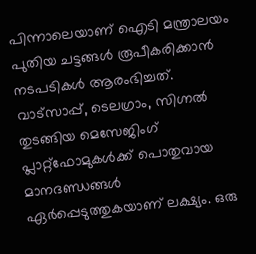പിന്നാലെയാണ് ഐടി മന്ത്രാലയം പുതിയ ചട്ടങ്ങൾ രൂപീകരിക്കാൻ നടപടികൾ ആരംഭിച്ചത്.
വാട്സാപ്പ്, ടെലഗ്രാം, സിഗ്നൽ തുടങ്ങിയ മെസേജിംഗ് പ്ലാറ്റ്ഫോമുകൾക്ക് പൊതുവായ മാനദണ്ഡങ്ങൾ ഏർപ്പെടുത്തുകയാണ് ലക്ഷ്യം. ഒരു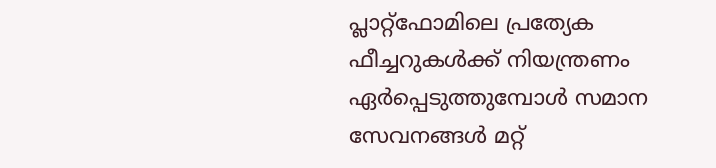പ്ലാറ്റ്ഫോമിലെ പ്രത്യേക ഫീച്ചറുകൾക്ക് നിയന്ത്രണം ഏർപ്പെടുത്തുമ്പോൾ സമാന സേവനങ്ങൾ മറ്റ്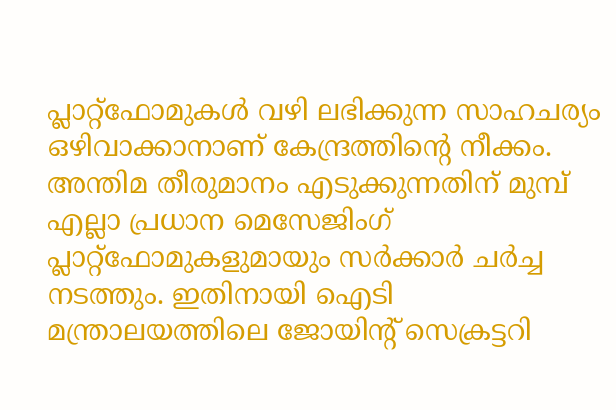പ്ലാറ്റ്ഫോമുകൾ വഴി ലഭിക്കുന്ന സാഹചര്യം ഒഴിവാക്കാനാണ് കേന്ദ്രത്തിന്റെ നീക്കം.
അന്തിമ തീരുമാനം എടുക്കുന്നതിന് മുമ്പ് എല്ലാ പ്രധാന മെസേജിംഗ് പ്ലാറ്റ്ഫോമുകളുമായും സർക്കാർ ചർച്ച നടത്തും. ഇതിനായി ഐടി മന്ത്രാലയത്തിലെ ജോയിന്റ് സെക്രട്ടറി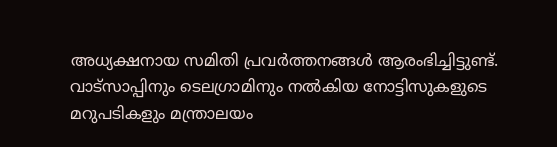അധ്യക്ഷനായ സമിതി പ്രവർത്തനങ്ങൾ ആരംഭിച്ചിട്ടുണ്ട്. വാട്സാപ്പിനും ടെലഗ്രാമിനും നൽകിയ നോട്ടിസുകളുടെ മറുപടികളും മന്ത്രാലയം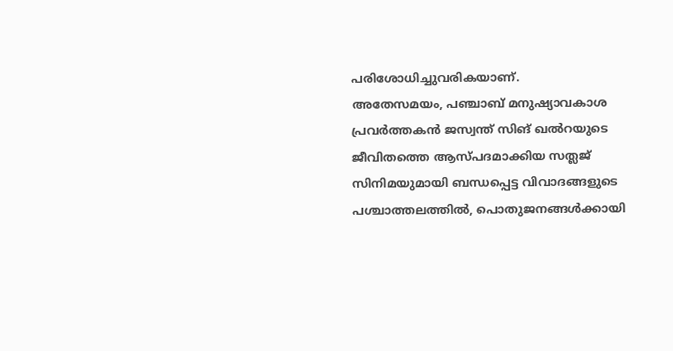പരിശോധിച്ചുവരികയാണ്.
അതേസമയം, പഞ്ചാബ് മനുഷ്യാവകാശ പ്രവർത്തകൻ ജസ്വന്ത് സിങ് ഖൽറയുടെ ജീവിതത്തെ ആസ്പദമാക്കിയ സത്ലജ് സിനിമയുമായി ബന്ധപ്പെട്ട വിവാദങ്ങളുടെ പശ്ചാത്തലത്തിൽ, പൊതുജനങ്ങൾക്കായി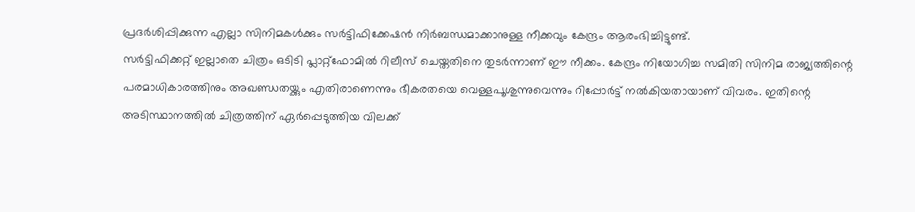പ്രദർശിപ്പിക്കുന്ന എല്ലാ സിനിമകൾക്കും സർട്ടിഫിക്കേഷൻ നിർബന്ധമാക്കാനുള്ള നീക്കവും കേന്ദ്രം ആരംഭിച്ചിട്ടുണ്ട്.
സർട്ടിഫിക്കറ്റ് ഇല്ലാതെ ചിത്രം ഒടിടി പ്ലാറ്റ്ഫോമിൽ റിലീസ് ചെയ്തതിനെ തുടർന്നാണ് ഈ നീക്കം. കേന്ദ്രം നിയോഗിച്ച സമിതി സിനിമ രാജ്യത്തിന്റെ പരമാധികാരത്തിനും അഖണ്ഡതയ്ക്കും എതിരാണെന്നും ഭീകരതയെ വെള്ളപൂശുന്നുവെന്നും റിപ്പോർട്ട് നൽകിയതായാണ് വിവരം. ഇതിന്റെ അടിസ്ഥാനത്തിൽ ചിത്രത്തിന് ഏർപ്പെടുത്തിയ വിലക്ക്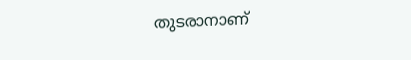തുടരാനാണ്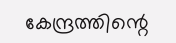കേന്ദ്രത്തിന്റെ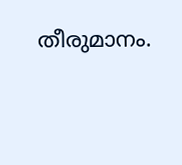തീരുമാനം.